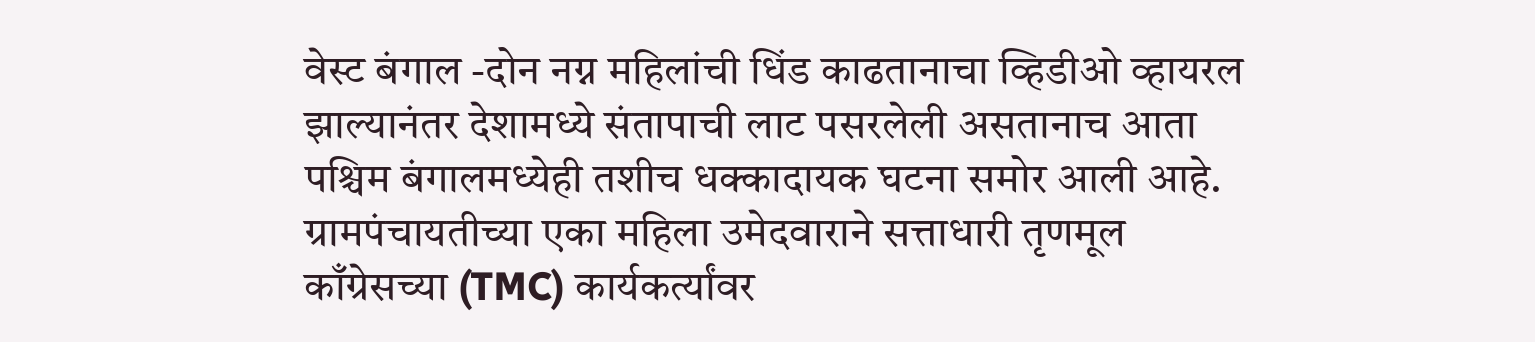वेस्ट बंगाल -दोन नग्न महिलांची धिंड काढतानाचा व्हिडीओ व्हायरल झाल्यानंतर देशामध्ये संतापाची लाट पसरलेली असतानाच आता पश्चिम बंगालमध्येही तशीच धक्कादायक घटना समोर आली आहे.
ग्रामपंचायतीच्या एका महिला उमेदवाराने सत्ताधारी तृणमूल काँग्रेसच्या (TMC) कार्यकर्त्यांवर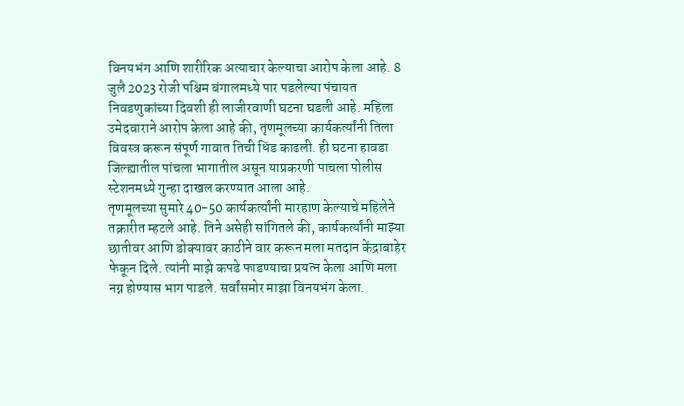विनयभंग आणि शारीरिक अत्याचार केल्याचा आरोप केला आहे. 8 जुलै 2023 रोजी पश्चिम बंगालमध्ये पार पडलेल्या पंचायत निवडणुकांच्या दिवशी ही लाजीरवाणी घटना घडली आहे. महिला उमेदवाराने आरोप केला आहे की, तृणमूलच्या कार्यकर्त्यांनी तिला विवस्त्र करून संपूर्ण गावात तिची धिंड काढली. ही घटना हावडा जिल्ह्यातील पांचला भागातील असून याप्रकरणी पाचला पोलीस स्टेशनमध्ये गुन्हा दाखल करण्यात आला आहे.
तृणमूलच्या सुमारे 40-50 कार्यकर्त्यांनी मारहाण केल्याचे महिलेने तक्रारीत म्हटले आहे. तिने असेही सांगितले की, कार्यकर्त्यांनी माझ्या छातीवर आणि डोक्यावर काठीने वार करून मला मतदान केंद्राबाहेर फेकून दिले. त्यांनी माझे कपडे फाडण्याचा प्रयत्न केला आणि मला नग्न होण्यास भाग पाडले. सर्वांसमोर माझा विनयभंग केला.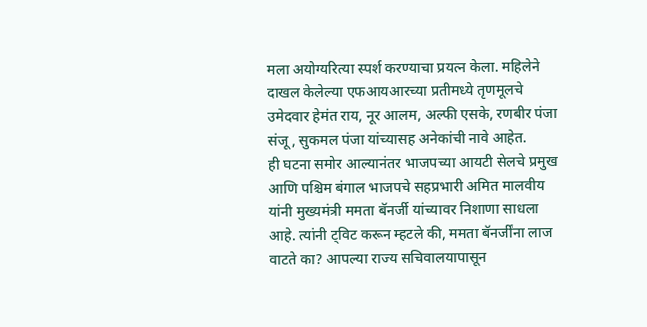मला अयोग्यरित्या स्पर्श करण्याचा प्रयत्न केला. महिलेने दाखल केलेल्या एफआयआरच्या प्रतीमध्ये तृणमूलचे उमेदवार हेमंत राय, नूर आलम, अल्फी एसके, रणबीर पंजा संजू, सुकमल पंजा यांच्यासह अनेकांची नावे आहेत.
ही घटना समोर आल्यानंतर भाजपच्या आयटी सेलचे प्रमुख आणि पश्चिम बंगाल भाजपचे सहप्रभारी अमित मालवीय यांनी मुख्यमंत्री ममता बॅनर्जी यांच्यावर निशाणा साधला आहे. त्यांनी ट्विट करून म्हटले की, ममता बॅनर्जींना लाज वाटते का? आपल्या राज्य सचिवालयापासून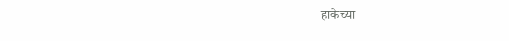हाकेच्या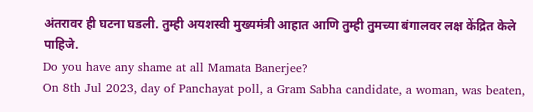अंतरावर ही घटना घडली. तुम्ही अयशस्वी मुख्यमंत्री आहात आणि तुम्ही तुमच्या बंगालवर लक्ष केंद्रित केले पाहिजे.
Do you have any shame at all Mamata Banerjee?
On 8th Jul 2023, day of Panchayat poll, a Gram Sabha candidate, a woman, was beaten,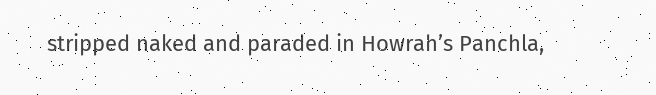stripped naked and paraded in Howrah’s Panchla,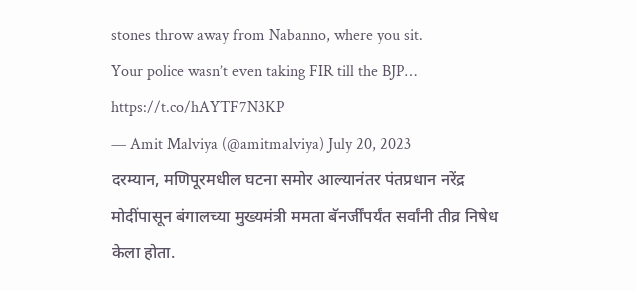stones throw away from Nabanno, where you sit.
Your police wasn’t even taking FIR till the BJP… https://t.co/hAYTF7N3KP
— Amit Malviya (@amitmalviya) July 20, 2023
दरम्यान, मणिपूरमधील घटना समोर आल्यानंतर पंतप्रधान नरेंद्र मोदींपासून बंगालच्या मुख्यमंत्री ममता बॅनर्जींपर्यंत सर्वांनी तीव्र निषेध केला होता.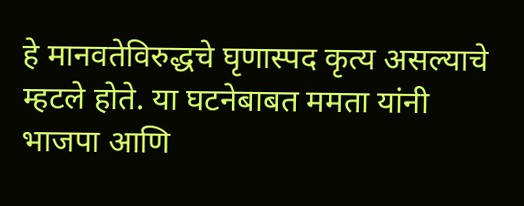हे मानवतेविरुद्धचे घृणास्पद कृत्य असल्याचे म्हटले होते. या घटनेबाबत ममता यांनी भाजपा आणि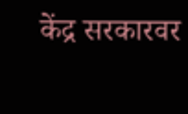केंद्र सरकारवर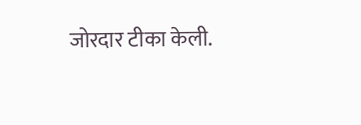जोरदार टीका केली.